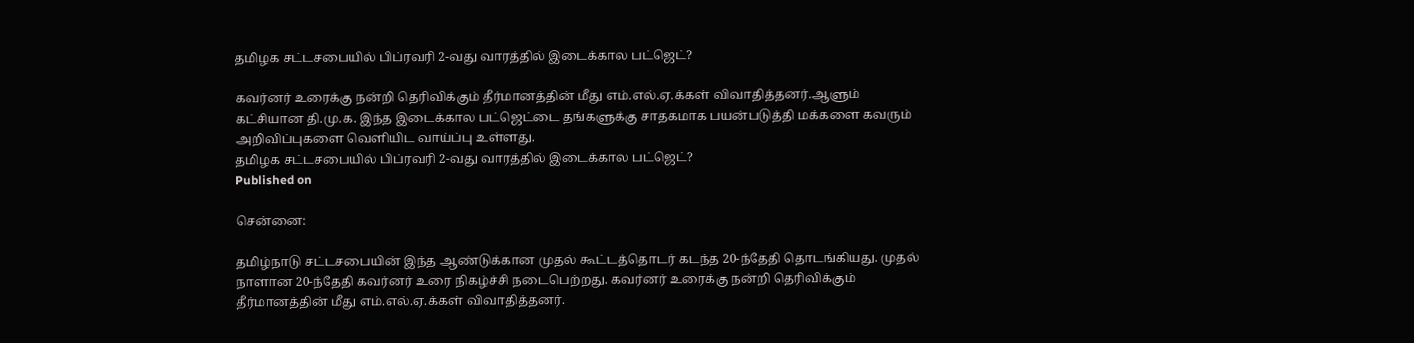தமிழக சட்டசபையில் பிப்ரவரி 2-வது வாரத்தில் இடைக்கால பட்ஜெட்?

கவர்னர் உரைக்கு நன்றி தெரிவிக்கும் தீர்மானத்தின் மீது எம்.எல்.ஏ.க்கள் விவாதித்தனர்.ஆளும் கட்சியான தி.மு.க. இந்த இடைக்கால பட்ஜெட்டை தங்களுக்கு சாதகமாக பயன்படுத்தி மக்களை கவரும் அறிவிப்புகளை வெளியிட வாய்ப்பு உள்ளது.
தமிழக சட்டசபையில் பிப்ரவரி 2-வது வாரத்தில் இடைக்கால பட்ஜெட்?
Published on

சென்னை:

தமிழ்நாடு சட்டசபையின் இந்த ஆண்டுக்கான முதல் கூட்டத்தொடர் கடந்த 20-ந்தேதி தொடங்கியது. முதல் நாளான 20-ந்தேதி கவர்னர் உரை நிகழ்ச்சி நடைபெற்றது. கவர்னர் உரைக்கு நன்றி தெரிவிக்கும் தீர்மானத்தின் மீது எம்.எல்.ஏ.க்கள் விவாதித்தனர்.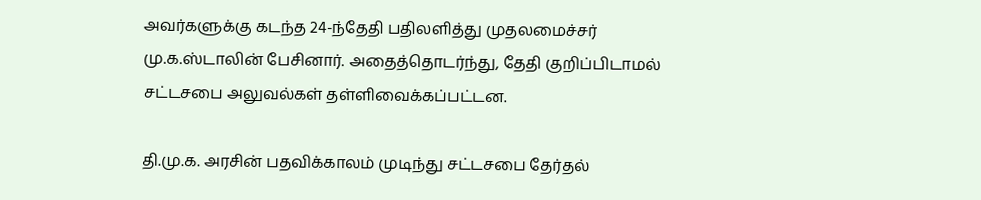அவர்களுக்கு கடந்த 24-ந்தேதி பதிலளித்து முதலமைச்சர் மு.க.ஸ்டாலின் பேசினார். அதைத்தொடர்ந்து, தேதி குறிப்பிடாமல் சட்டசபை அலுவல்கள் தள்ளிவைக்கப்பட்டன.

தி.மு.க. அரசின் பதவிக்காலம் முடிந்து சட்டசபை தேர்தல்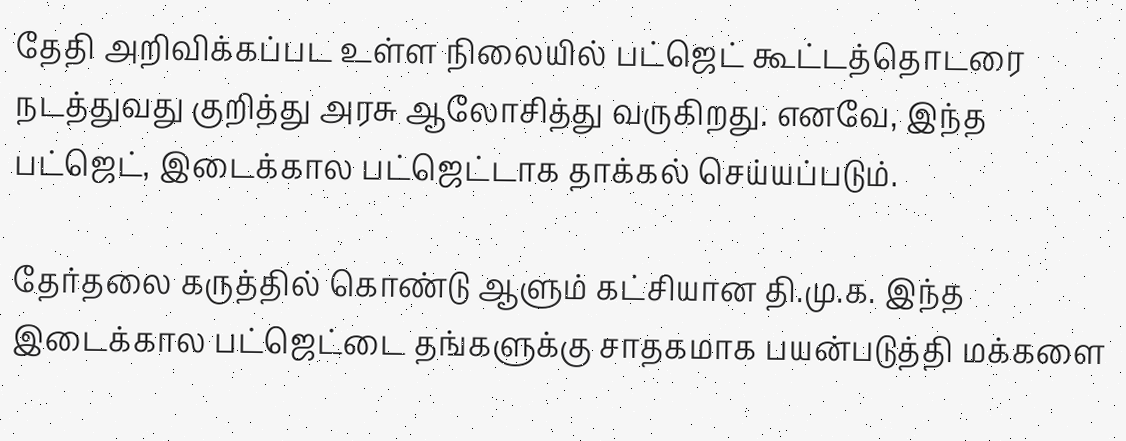தேதி அறிவிக்கப்பட உள்ள நிலையில் பட்ஜெட் கூட்டத்தொடரை நடத்துவது குறித்து அரசு ஆலோசித்து வருகிறது. எனவே, இந்த பட்ஜெட், இடைக்கால பட்ஜெட்டாக தாக்கல் செய்யப்படும்.

தேர்தலை கருத்தில் கொண்டு ஆளும் கட்சியான தி.மு.க. இந்த இடைக்கால பட்ஜெட்டை தங்களுக்கு சாதகமாக பயன்படுத்தி மக்களை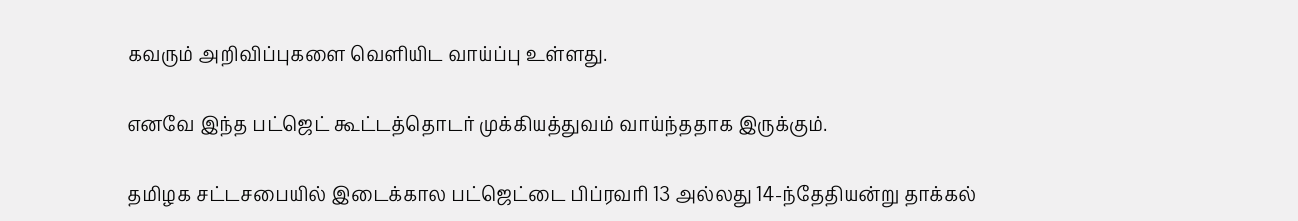கவரும் அறிவிப்புகளை வெளியிட வாய்ப்பு உள்ளது.

எனவே இந்த பட்ஜெட் கூட்டத்தொடர் முக்கியத்துவம் வாய்ந்ததாக இருக்கும்.

தமிழக சட்டசபையில் இடைக்கால பட்ஜெட்டை பிப்ரவரி 13 அல்லது 14-ந்தேதியன்று தாக்கல்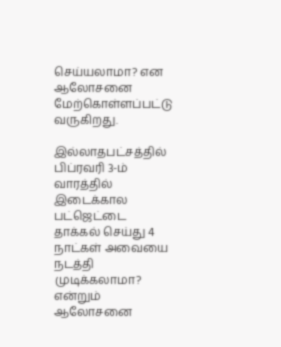செய்யலாமா? என ஆலோசனை மேற்கொள்ளப்பட்டு வருகிறது.

இல்லாதபட்சத்தில் பிப்ரவரி 3-ம் வாரத்தில் இடைக்கால பட்ஜெட்டை தாக்கல் செய்து 4 நாட்கள் அவையை நடத்தி முடிக்கலாமா? என்றும் ஆலோசனை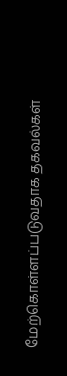மேற்கொள்ளப்படுவதாக தகவல்கள்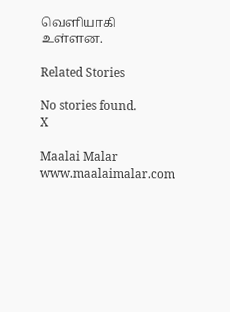வெளியாகி உள்ளன.

Related Stories

No stories found.
X

Maalai Malar
www.maalaimalar.com